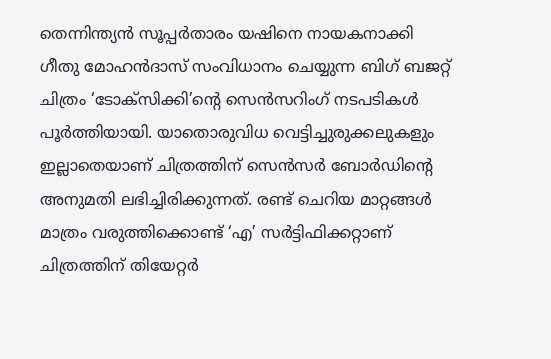തെന്നിന്ത്യൻ സൂപ്പർതാരം യഷിനെ നായകനാക്കി ഗീതു മോഹൻദാസ് സംവിധാനം ചെയ്യുന്ന ബിഗ് ബജറ്റ് ചിത്രം ‘ടോക്സിക്കി’ന്റെ സെൻസറിംഗ് നടപടികൾ പൂർത്തിയായി. യാതൊരുവിധ വെട്ടിച്ചുരുക്കലുകളും ഇല്ലാതെയാണ് ചിത്രത്തിന് സെൻസർ ബോർഡിന്റെ അനുമതി ലഭിച്ചിരിക്കുന്നത്. രണ്ട് ചെറിയ മാറ്റങ്ങൾ മാത്രം വരുത്തിക്കൊണ്ട് ‘എ’ സർട്ടിഫിക്കറ്റാണ് ചിത്രത്തിന് തിയേറ്റർ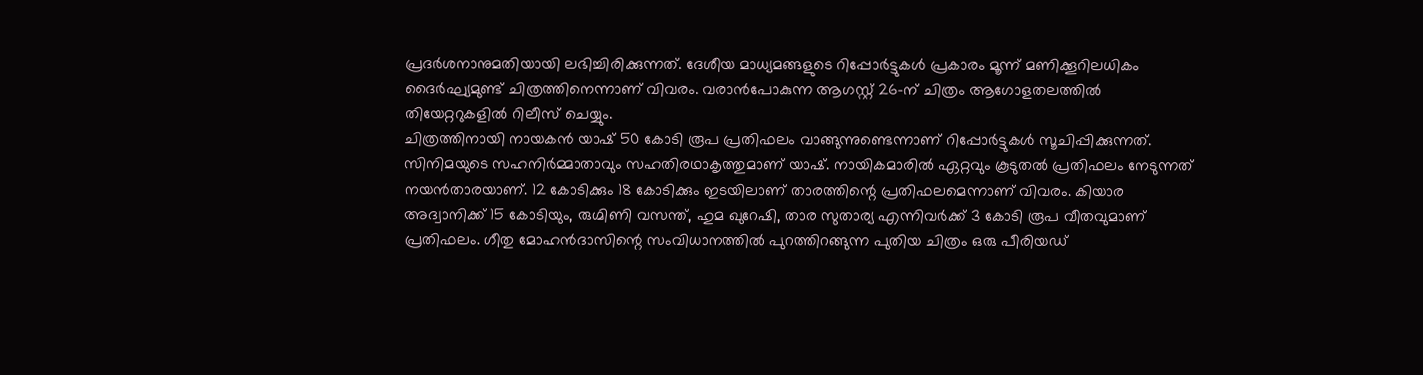പ്രദർശനാനുമതിയായി ലഭിച്ചിരിക്കുന്നത്. ദേശീയ മാധ്യമങ്ങളുടെ റിപ്പോർട്ടുകൾ പ്രകാരം മൂന്ന് മണിക്കൂറിലധികം ദൈർഘ്യമുണ്ട് ചിത്രത്തിനെന്നാണ് വിവരം. വരാൻപോകുന്ന ആഗസ്റ്റ് 26-ന് ചിത്രം ആഗോളതലത്തിൽ തിയേറ്ററുകളിൽ റിലീസ് ചെയ്യും.
ചിത്രത്തിനായി നായകൻ യാഷ് 50 കോടി രൂപ പ്രതിഫലം വാങ്ങുന്നുണ്ടെന്നാണ് റിപ്പോർട്ടുകൾ സൂചിപ്പിക്കുന്നത്. സിനിമയുടെ സഹനിർമ്മാതാവും സഹതിരഥാകൃത്തുമാണ് യാഷ്. നായികമാരിൽ ഏറ്റവും കൂടുതൽ പ്രതിഫലം നേടുന്നത് നയൻതാരയാണ്. 12 കോടിക്കും 18 കോടിക്കും ഇടയിലാണ് താരത്തിന്റെ പ്രതിഫലമെന്നാണ് വിവരം. കിയാര അദ്വാനിക്ക് 15 കോടിയും, രുഗ്മിണി വസന്ത്, ഹുമ ഖുറേഷി, താര സുതാര്യ എന്നിവർക്ക് 3 കോടി രൂപ വീതവുമാണ് പ്രതിഫലം. ഗീതു മോഹൻദാസിന്റെ സംവിധാനത്തിൽ പുറത്തിറങ്ങുന്ന പുതിയ ചിത്രം ഒരു പീരിയഡ്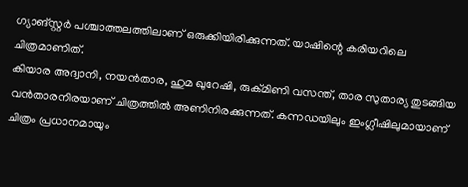ഗ്യാങ്സ്റ്റർ പശ്ചാത്തലത്തിലാണ് ഒരുക്കിയിരിക്കുന്നത്. യാഷിന്റെ കരിയറിലെ ചിത്രമാണിത്.
കിയാര അദ്വാനി, നയൻതാര, ഹുമ ഖുറേഷി, രുക്മിണി വസന്ത്, താര സുതാര്യ തുടങ്ങിയ വൻതാരനിരയാണ് ചിത്രത്തിൽ അണിനിരക്കുന്നത്. കന്നഡയിലും ഇംഗ്ലീഷിലുമായാണ് ചിത്രം പ്രധാനമായും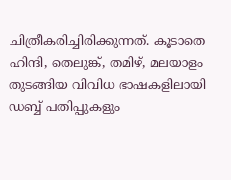ചിത്രീകരിച്ചിരിക്കുന്നത്. കൂടാതെ ഹിന്ദി, തെലുങ്ക്, തമിഴ്, മലയാളം തുടങ്ങിയ വിവിധ ഭാഷകളിലായി ഡബ്ബ് പതിപ്പുകളും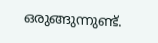ഒരുങ്ങുന്നുണ്ട്.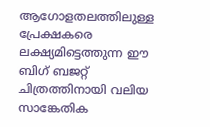ആഗോളതലത്തിലുള്ള പ്രേക്ഷകരെ ലക്ഷ്യമിട്ടെത്തുന്ന ഈ ബിഗ് ബജറ്റ് ചിത്രത്തിനായി വലിയ സാങ്കേതിക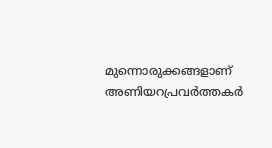മുന്നൊരുക്കങ്ങളാണ് അണിയറപ്രവർത്തകർ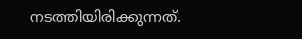നടത്തിയിരിക്കുന്നത്.